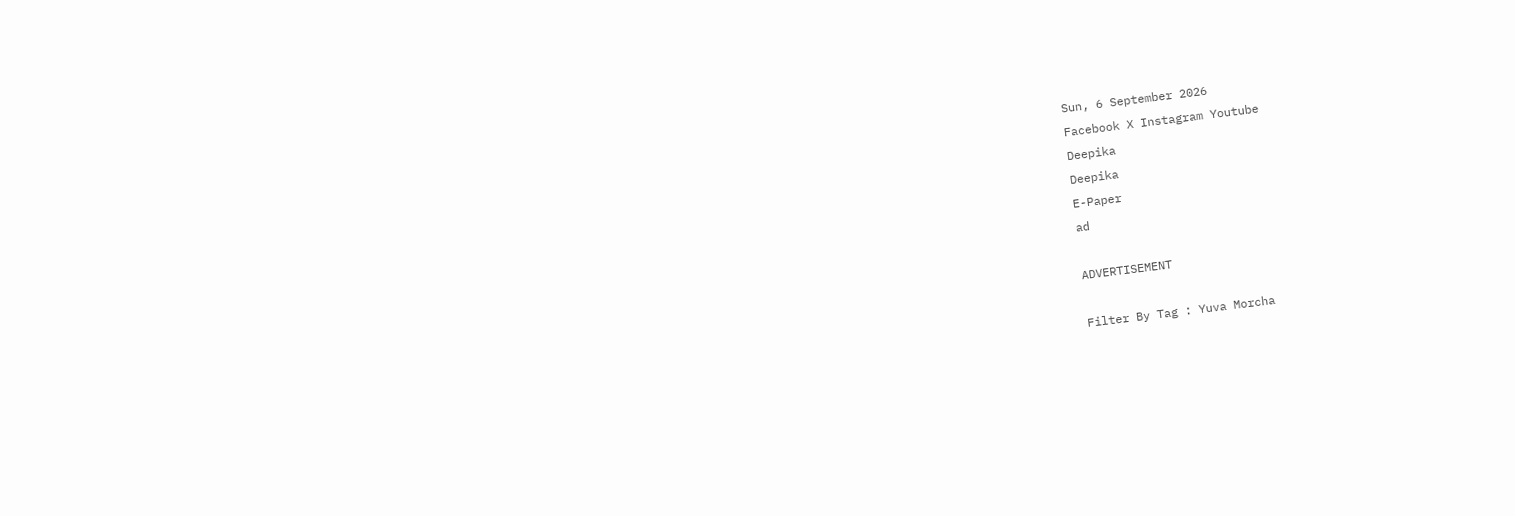Sun, 6 September 2026
Facebook X Instagram Youtube
Deepika
Deepika
E-Paper
ad

ADVERTISEMENT

Filter By Tag : Yuva Morcha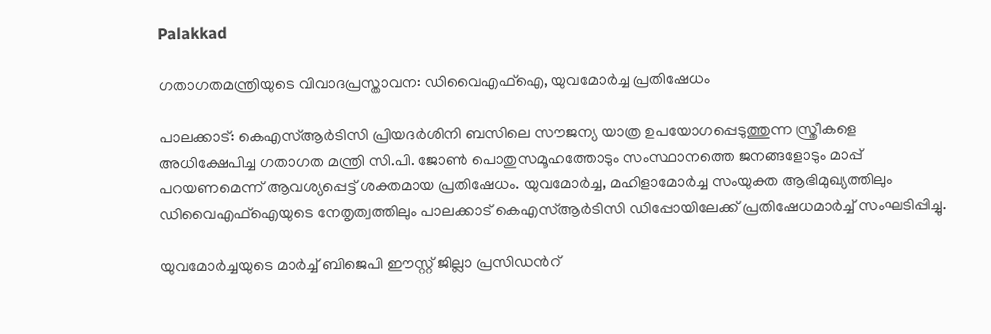Palakkad

ഗതാഗതമന്ത്രിയുടെ വിവാദപ്രസ്താവന: ഡിവൈഎഫ്ഐ, യുവമോർച്ച പ്രതിഷേധം

പാലക്കാട്: കെഎസ്ആർടിസി പ്രിയദർശിനി ബസിലെ സൗജന്യ യാത്ര ഉപയോഗപ്പെടുത്തുന്ന സ്ത്രീകളെ അധിക്ഷേപിച്ച ഗതാഗത മന്ത്രി സി.പി. ജോണ്‍ പൊതുസമൂഹത്തോടും സംസ്ഥാനത്തെ ജനങ്ങളോടും മാപ്പ് പറയണമെന്ന് ആവശ്യപ്പെട്ട് ശക്തമായ പ്രതിഷേധം. യുവമോർച്ച, മഹിളാമോർച്ച സംയുക്ത ആഭിമുഖ്യത്തിലും ഡിവൈഎഫ്ഐയുടെ നേതൃത്വത്തിലും പാലക്കാട് കെഎസ്ആർടിസി ഡിപ്പോയിലേക്ക് പ്രതിഷേധമാർച്ച് സംഘടിപ്പിച്ചു.

യുവമോർച്ചയുടെ മാർച്ച് ബിജെപി ഈസ്റ്റ് ജില്ലാ പ്രസിഡന്‍റ്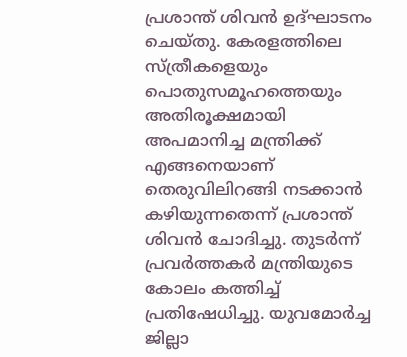പ്രശാന്ത് ശിവൻ ഉദ്ഘാടനം ചെയ്തു. കേരളത്തിലെ സ്ത്രീകളെയും പൊതുസമൂഹത്തെയും അതിരൂക്ഷമായി അപമാനിച്ച മന്ത്രിക്ക് എങ്ങനെയാണ് തെരുവിലിറങ്ങി നടക്കാൻ കഴിയുന്നതെന്ന് പ്രശാന്ത് ശിവൻ ചോദിച്ചു. തുടർന്ന് പ്രവർത്തകർ മന്ത്രിയുടെ കോലം കത്തിച്ച് പ്രതിഷേധിച്ചു. യുവമോർച്ച ജില്ലാ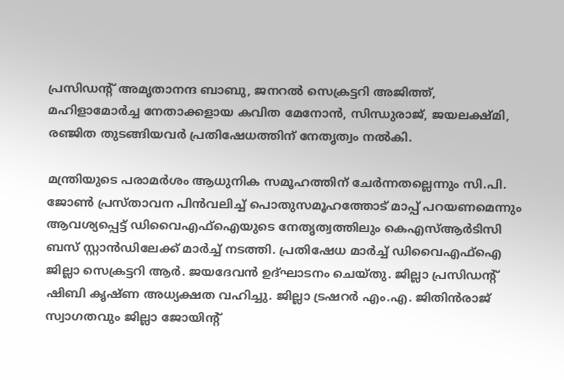പ്രസിഡന്‍റ് അമൃതാനന്ദ ബാബു, ജനറൽ സെക്രട്ടറി അജിത്ത്, മഹിളാമോർച്ച നേതാക്കളായ കവിത മേനോൻ, സിന്ധുരാജ്, ജയലക്ഷ്മി, രഞ്ജിത തുടങ്ങിയവർ പ്രതിഷേധത്തിന് നേതൃത്വം നൽകി.

മന്ത്രിയുടെ പരാമർശം ആധുനിക സമൂഹത്തിന് ചേർന്നതല്ലെന്നും സി.പി. ജോണ്‍ പ്രസ്താവന പിൻവലിച്ച് പൊതുസമൂഹത്തോട് മാപ്പ് പറയണമെന്നും ആവശ്യപ്പെട്ട് ഡിവൈഎഫ്ഐയുടെ നേതൃത്വത്തിലും കെഎസ്ആർടിസി ബസ് സ്റ്റാൻഡിലേക്ക് മാർച്ച് നടത്തി. പ്രതിഷേധ മാർച്ച് ഡിവൈഎഫ്ഐ ജില്ലാ സെക്രട്ടറി ആർ. ജയദേവൻ ഉദ്ഘാടനം ചെയ്തു. ജില്ലാ പ്രസിഡന്‍റ് ഷിബി കൃഷ്ണ അധ്യക്ഷത വഹിച്ചു. ജില്ലാ ട്രഷറർ എം.എ. ജിതിൻരാജ് സ്വാഗതവും ജില്ലാ ജോയിന്‍റ്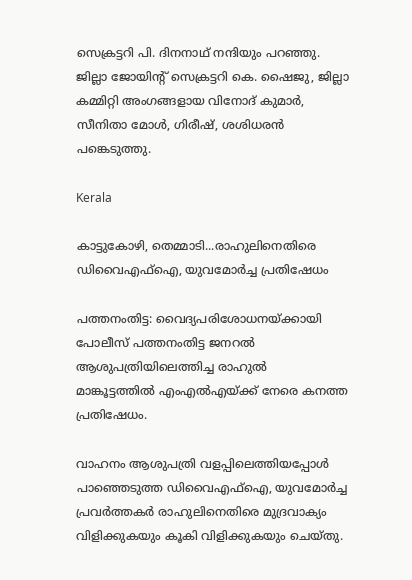സെക്രട്ടറി പി. ദിനനാഥ് നന്ദിയും പറഞ്ഞു. ജില്ലാ ജോയിന്‍റ് സെക്രട്ടറി കെ. ഷൈജു, ജില്ലാ കമ്മിറ്റി അംഗങ്ങളായ വിനോദ് കുമാർ, സീനിതാ മോൾ, ഗിരീഷ്, ശശിധരൻ പങ്കെടുത്തു.

Kerala

കാട്ടുകോഴി, തെമ്മാടി...രാഹുലിനെതിരെ ഡിവൈഎഫ്ഐ, യുവമോർച്ച പ്രതിഷേധം

പത്തനംതിട്ട: വൈദ്യപരിശോധനയ്ക്കായി പോലീസ് പത്തനംതിട്ട ജനറൽ ആശുപത്രിയിലെത്തിച്ച രാഹുൽ മാങ്കൂട്ടത്തിൽ എംഎൽഎയ്ക്ക് നേരെ കനത്ത പ്രതിഷേധം.

വാഹനം ആശുപത്രി വളപ്പിലെത്തിയപ്പോൾ പാഞ്ഞെടുത്ത ഡിവൈഎഫ്ഐ, യുവമോർച്ച പ്രവർത്തകർ രാഹുലിനെതിരെ മുദ്രവാക്യം വിളിക്കുകയും കൂകി വിളിക്കുകയും ചെയ്തു.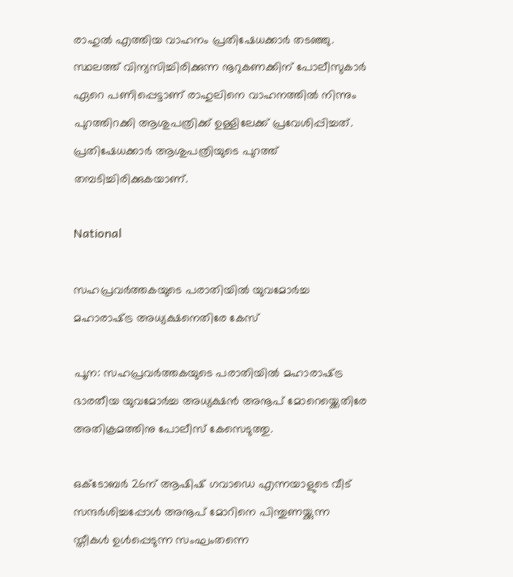രാഹുൽ എത്തിയ വാഹനം പ്രതിഷേധക്കാർ തടഞ്ഞു. സ്ഥലത്ത് വിന്യസിച്ചിരിക്കുന്ന നൂറുകണക്കിന് പോലീസുകാർ ഏറെ പണിപ്പെട്ടാണ് രാഹുലിനെ വാഹനത്തിൽ നിന്നും പുറത്തിറക്കി ആശുപത്രിക്ക് ഉള്ളിലേക്ക് പ്രവേശിപ്പിച്ചത്. പ്രതിഷേധക്കാർ ആശുപത്രിയുടെ പുറത്ത് തമ്പടിച്ചിരിക്കുകയാണ്.

National

സഹപ്രവർത്തകയുടെ പരാതിയിൽ യുവമോർച്ച മഹാരാഷ്‌ട്ര അധ്യക്ഷനെതിരേ കേസ്

പൂന: സഹപ്രവർത്തകയുടെ പരാതിയിൽ മഹാരാഷ്‌ട്ര ഭാരതീയ യുവമോർച്ച അധ്യക്ഷൻ അനൂപ് മോറെയ്ക്കെതിരേ അതിക്രമത്തിനു പോലീസ് കേസെടുത്തു.

ഒക്‌ടോബർ 26ന് ആഷിഷ് ഗവാഡെ എന്നയാളുടെ വീട് സന്ദർശിച്ചപ്പോൾ അനൂപ് മോറിനെ പിന്തുണയ്ക്കുന്ന സ്തീകൾ ഉൾപ്പെടുന്ന സംഘംതന്നെ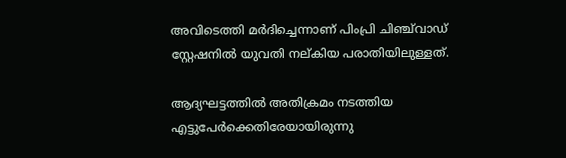അവിടെത്തി മർദിച്ചെന്നാണ് പിംപ്രി ചിഞ്ച്‌വാഡ് സ്റ്റേഷനിൽ യുവതി നല്കിയ പരാതിയിലുള്ളത്.

ആദ്യഘട്ടത്തിൽ അതിക്രമം നടത്തിയ എട്ടുപേർക്കെതിരേയായിരുന്നു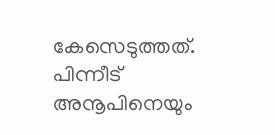കേസെടുത്തത്. പിന്നീട് അനൂപിനെയും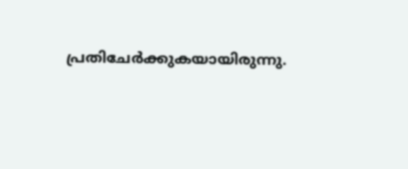പ്രതിചേർക്കുകയായിരുന്നു.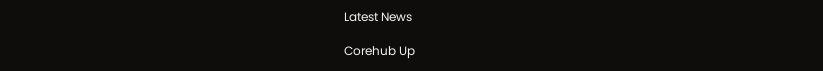Latest News

Corehub Up